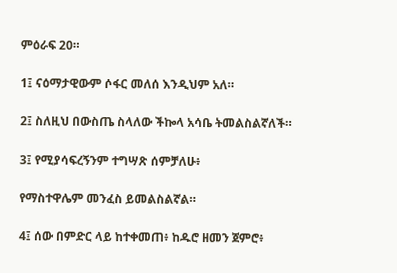ምዕራፍ 20።

1፤ ናዕማታዊውም ሶፋር መለሰ እንዲህም አለ።

2፤ ስለዚህ በውስጤ ስላለው ችኰላ አሳቤ ትመልስልኛለች።

3፤ የሚያሳፍረኝንም ተግሣጽ ሰምቻለሁ፥

የማስተዋሌም መንፈስ ይመልስልኛል።

4፤ ሰው በምድር ላይ ከተቀመጠ፥ ከዱሮ ዘመን ጀምሮ፥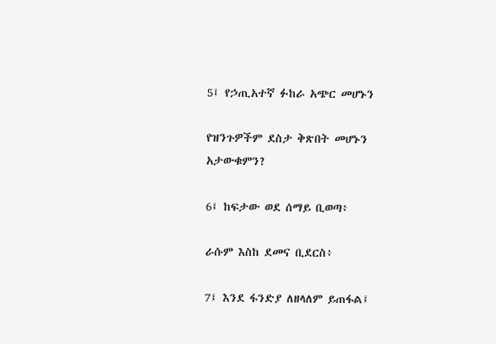5፤ የኃጢአተኛ ፉከራ አጭር መሆኑን

የዝንጉዎችም ደስታ ቅጽበት መሆኑን አታውቁምን?

6፤ ከፍታው ወደ ሰማይ ቢወጣ፥

ራሱም እስከ ደመና ቢደርስ፥

7፤ እንደ ፋንድያ ለዘላለም ይጠፋል፤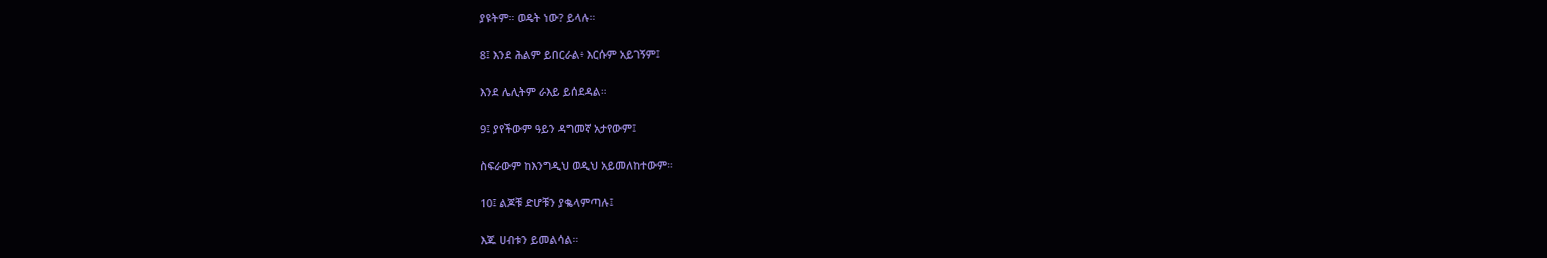ያዩትም። ወዴት ነው? ይላሉ።

8፤ እንደ ሕልም ይበርራል፥ እርሱም አይገኝም፤

እንደ ሌሊትም ራእይ ይሰደዳል።

9፤ ያየችውም ዓይን ዳግመኛ አታየውም፤

ስፍራውም ከእንግዲህ ወዲህ አይመለከተውም።

10፤ ልጆቹ ድሆቹን ያቈላምጣሉ፤

እጁ ሀብቱን ይመልሳል።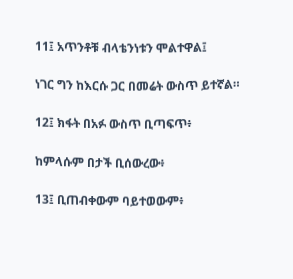11፤ አጥንቶቹ ብላቴንነቱን ሞልተዋል፤

ነገር ግን ከእርሱ ጋር በመሬት ውስጥ ይተኛል።

12፤ ክፋት በአፉ ውስጥ ቢጣፍጥ፥

ከምላሱም በታች ቢሰውረው፥

13፤ ቢጠብቀውም ባይተወውም፥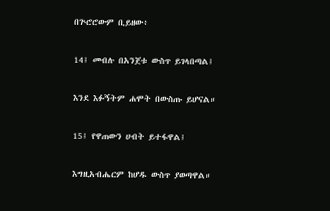በጕሮሮውም ቢይዘው፥

14፤ መብሉ በአንጀቱ ውስጥ ይገላበጣል፤

እንደ እፉኝትም ሐሞት በውስጡ ይሆናል።

15፤ የዋጠውን ሀብት ይተፋዋል፤

እግዚአብሔርም ከሆዱ ውስጥ ያወጣዋል።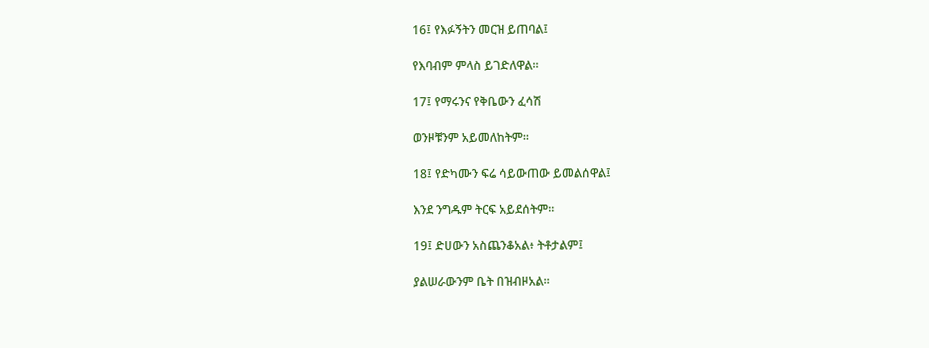16፤ የእፉኝትን መርዝ ይጠባል፤

የእባብም ምላስ ይገድለዋል።

17፤ የማሩንና የቅቤውን ፈሳሽ

ወንዞቹንም አይመለከትም።

18፤ የድካሙን ፍሬ ሳይውጠው ይመልሰዋል፤

እንደ ንግዱም ትርፍ አይደሰትም።

19፤ ድሀውን አስጨንቆአል፥ ትቶታልም፤

ያልሠራውንም ቤት በዝብዞአል።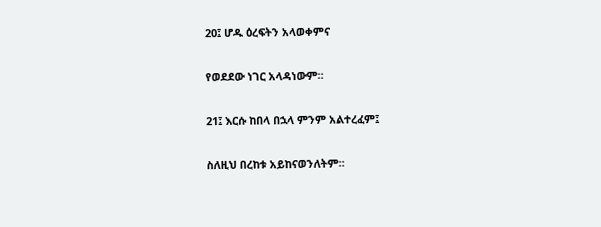20፤ ሆዱ ዕረፍትን አላወቀምና

የወደደው ነገር አላዳነውም።

21፤ እርሱ ከበላ በኋላ ምንም አልተረፈም፤

ስለዚህ በረከቱ አይከናወንለትም።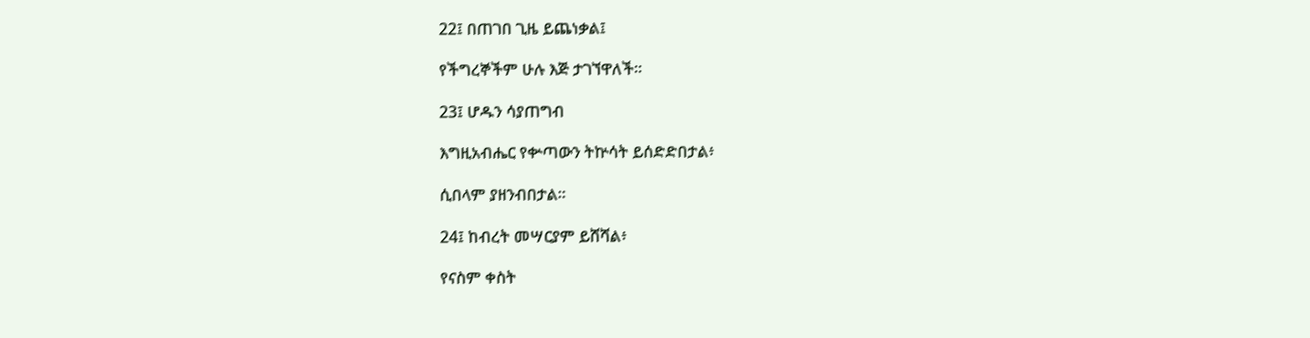22፤ በጠገበ ጊዜ ይጨነቃል፤

የችግረኞችም ሁሉ እጅ ታገኘዋለች።

23፤ ሆዱን ሳያጠግብ

እግዚአብሔር የቍጣውን ትኵሳት ይሰድድበታል፥

ሲበላም ያዘንብበታል።

24፤ ከብረት መሣርያም ይሸሻል፥

የናስም ቀስት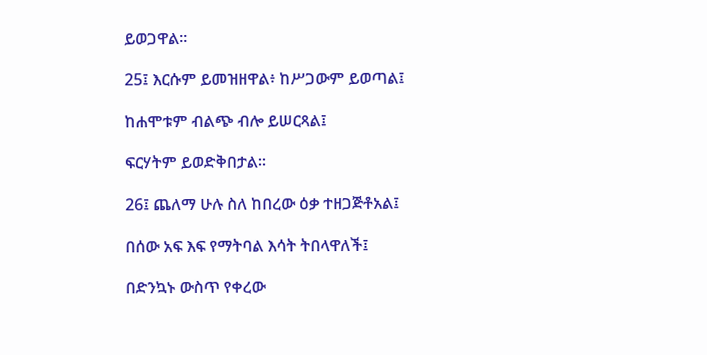ይወጋዋል።

25፤ እርሱም ይመዝዘዋል፥ ከሥጋውም ይወጣል፤

ከሐሞቱም ብልጭ ብሎ ይሠርጻል፤

ፍርሃትም ይወድቅበታል።

26፤ ጨለማ ሁሉ ስለ ከበረው ዕቃ ተዘጋጅቶአል፤

በሰው አፍ እፍ የማትባል እሳት ትበላዋለች፤

በድንኳኑ ውስጥ የቀረው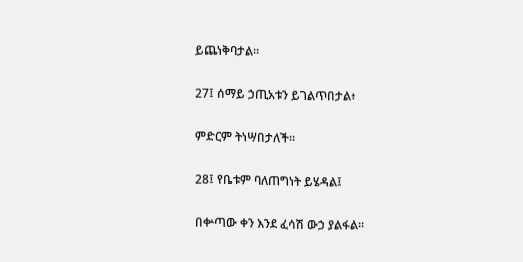ይጨነቅባታል።

27፤ ሰማይ ኃጢአቱን ይገልጥበታል፥

ምድርም ትነሣበታለች።

28፤ የቤቱም ባለጠግነት ይሄዳል፤

በቍጣው ቀን እንደ ፈሳሽ ውኃ ያልፋል።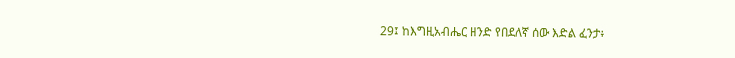29፤ ከእግዚአብሔር ዘንድ የበደለኛ ሰው እድል ፈንታ፥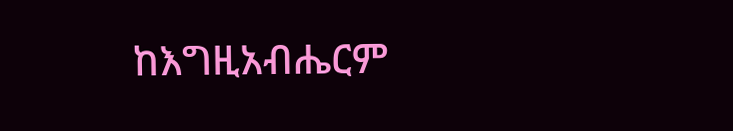ከእግዚአብሔርም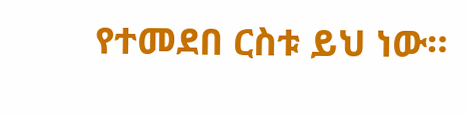የተመደበ ርስቱ ይህ ነው።